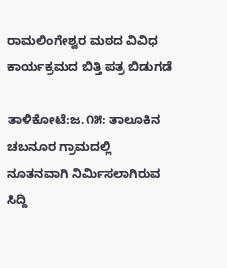ರಾಮಲಿಂಗೇಶ್ವರ ಮಠದ ವಿವಿಧ ಕಾರ್ಯಕ್ರಮದ ಬಿತ್ತಿ ಪತ್ರ ಬಿಡುಗಡೆ

ತಾಳಿಕೋಟೆ:ಜ.೧೫: ತಾಲೂಕಿನ ಚಬನೂರ ಗ್ರಾಮದಲ್ಲಿ ನೂತನವಾಗಿ ನಿರ್ಮಿಸಲಾಗಿರುವ ಸಿದ್ದಿ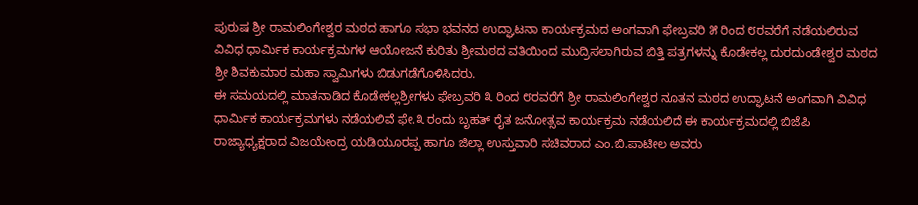ಪುರುಷ ಶ್ರೀ ರಾಮಲಿಂಗೇಶ್ವರ ಮಠದ ಹಾಗೂ ಸಭಾ ಭವನದ ಉದ್ಘಾಟನಾ ಕಾರ್ಯಕ್ರಮದ ಅಂಗವಾಗಿ ಫೇಬ್ರವರಿ ೫ ರಿಂದ ೮ರವರೆಗೆ ನಡೆಯಲಿರುವ ವಿವಿಧ ಧಾರ್ಮಿಕ ಕಾರ್ಯಕ್ರಮಗಳ ಆಯೋಜನೆ ಕುರಿತು ಶ್ರೀಮಠದ ವತಿಯಿಂದ ಮುದ್ರಿಸಲಾಗಿರುವ ಬಿತ್ತಿ ಪತ್ರಗಳನ್ನು ಕೊಡೇಕಲ್ಲ ದುರದುಂಡೇಶ್ವರ ಮಠದ ಶ್ರೀ ಶಿವಕುಮಾರ ಮಹಾ ಸ್ವಾಮಿಗಳು ಬಿಡುಗಡೆಗೊಳಿಸಿದರು.
ಈ ಸಮಯದಲ್ಲಿ ಮಾತನಾಡಿದ ಕೊಡೇಕಲ್ಲಶ್ರೀಗಳು ಫೇಬ್ರವರಿ ೩ ರಿಂದ ೮ರವರೆಗೆ ಶ್ರೀ ರಾಮಲಿಂಗೇಶ್ವರ ನೂತನ ಮಠದ ಉದ್ಘಾಟನೆ ಅಂಗವಾಗಿ ವಿವಿಧ ಧಾರ್ಮಿಕ ಕಾರ್ಯಕ್ರಮಗಳು ನಡೆಯಲಿವೆ ಫೇ.೩ ರಂದು ಬೃಹತ್ ರೈತ ಜನೋತ್ಸವ ಕಾರ್ಯಕ್ರಮ ನಡೆಯಲಿದೆ ಈ ಕಾರ್ಯಕ್ರಮದಲ್ಲಿ ಬಿಜೆಪಿ ರಾಜ್ಯಾಧ್ಯಕ್ಷರಾದ ವಿಜಯೇಂದ್ರ ಯಡಿಯೂರಪ್ಪ ಹಾಗೂ ಜಿಲ್ಲಾ ಉಸ್ತುವಾರಿ ಸಚಿವರಾದ ಎಂ.ಬಿ.ಪಾಟೀಲ ಅವರು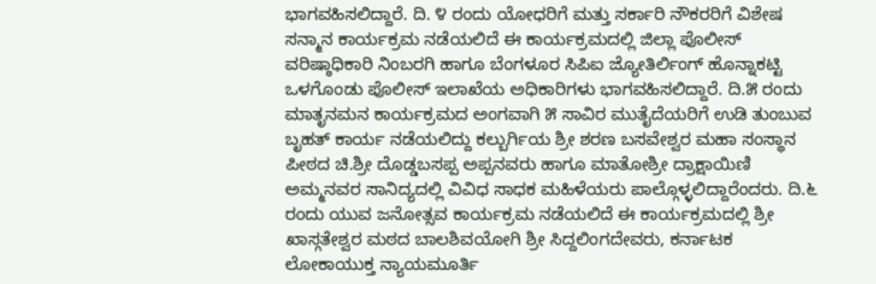ಭಾಗವಹಿಸಲಿದ್ದಾರೆ. ದಿ. ೪ ರಂದು ಯೋಧರಿಗೆ ಮತ್ತು ಸರ್ಕಾರಿ ನೌಕರರಿಗೆ ವಿಶೇಷ ಸನ್ಮಾನ ಕಾರ್ಯಕ್ರಮ ನಡೆಯಲಿದೆ ಈ ಕಾರ್ಯಕ್ರಮದಲ್ಲಿ ಜಿಲ್ಲಾ ಪೊಲೀಸ್ ವರಿಷ್ಠಾಧಿಕಾರಿ ನಿಂಬರಗಿ ಹಾಗೂ ಬೆಂಗಳೂರ ಸಿಪಿಐ ಜ್ಯೋತಿರ್ಲಿಂಗ್ ಹೊನ್ನಾಕಟ್ಟಿ ಒಳಗೊಂಡು ಪೊಲೀಸ್ ಇಲಾಖೆಯ ಅಧಿಕಾರಿಗಳು ಭಾಗವಹಿಸಲಿದ್ದಾರೆ. ದಿ.೫ ರಂದು ಮಾತೃನಮನ ಕಾರ್ಯಕ್ರಮದ ಅಂಗವಾಗಿ ೫ ಸಾವಿರ ಮುತೈದೆಯರಿಗೆ ಉಡಿ ತುಂಬುವ ಬೃಹತ್ ಕಾರ್ಯ ನಡೆಯಲಿದ್ದು ಕಲ್ಬುರ್ಗಿಯ ಶ್ರೀ ಶರಣ ಬಸವೇಶ್ವರ ಮಹಾ ಸಂಸ್ಥಾನ ಪೀಠದ ಚಿ.ಶ್ರೀ ದೊಡ್ಡಬಸಪ್ಪ ಅಪ್ಪನವರು ಹಾಗೂ ಮಾತೋಶ್ರೀ ದ್ರಾಕ್ಷಾಯಿಣಿ ಅಮ್ಮನವರ ಸಾನಿದ್ಯದಲ್ಲಿ ವಿವಿಧ ಸಾಧಕ ಮಹಿಳೆಯರು ಪಾಲ್ಗೊಳ್ಳಲಿದ್ದಾರೆಂದರು. ದಿ.೬ ರಂದು ಯುವ ಜನೋತ್ಸವ ಕಾರ್ಯಕ್ರಮ ನಡೆಯಲಿದೆ ಈ ಕಾರ್ಯಕ್ರಮದಲ್ಲಿ ಶ್ರೀ ಖಾಸ್ಗತೇಶ್ವರ ಮಠದ ಬಾಲಶಿವಯೋಗಿ ಶ್ರೀ ಸಿದ್ದಲಿಂಗದೇವರು, ಕರ್ನಾಟಕ ಲೋಕಾಯುಕ್ತ ನ್ಯಾಯಮೂರ್ತಿ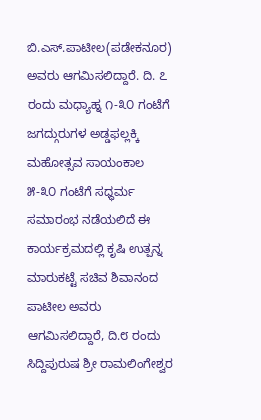ಬಿ.ಎಸ್.ಪಾಟೀಲ(ಪಡೇಕನೂರ) ಅವರು ಆಗಮಿಸಲಿದ್ದಾರೆ. ದಿ. ೭ ರಂದು ಮಧ್ಯಾಹ್ನ ೧-೩೦ ಗಂಟೆಗೆ ಜಗದ್ಗುರುಗಳ ಅಡ್ಡಫಲ್ಲಕ್ಕಿ ಮಹೋತ್ಸವ ಸಾಯಂಕಾಲ ೫-೩೦ ಗಂಟೆಗೆ ಸಧ್ಧರ್ಮ ಸಮಾರಂಭ ನಡೆಯಲಿದೆ ಈ ಕಾರ್ಯಕ್ರಮದಲ್ಲಿ ಕೃಷಿ ಉತ್ಪನ್ನ ಮಾರುಕಟ್ಟೆ ಸಚಿವ ಶಿವಾನಂದ ಪಾಟೀಲ ಅವರು ಆಗಮಿಸಲಿದ್ದಾರೆ, ದಿ.೮ ರಂದು ಸಿದ್ದಿಪುರುಷ ಶ್ರೀ ರಾಮಲಿಂಗೇಶ್ವರ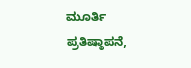ಮೂರ್ತಿ ಪ್ರತಿಷ್ಠಾಪನೆ,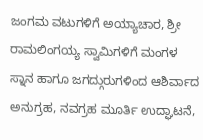ಜಂಗಮ ವಟುಗಳಿಗೆ ಅಯ್ಯಾಚಾರ, ಶ್ರೀ ರಾಮಲಿಂಗಯ್ಯ ಸ್ವಾಮಿಗಳಿಗೆ ಮಂಗಳ ಸ್ನಾನ ಹಾಗೂ ಜಗದ್ಗುರುಗಳಿಂದ ಆಶಿರ್ವಾದ ಅನುಗ್ರಹ, ನವಗ್ರಹ ಮೂರ್ತಿ ಉದ್ಘಾಟನೆ,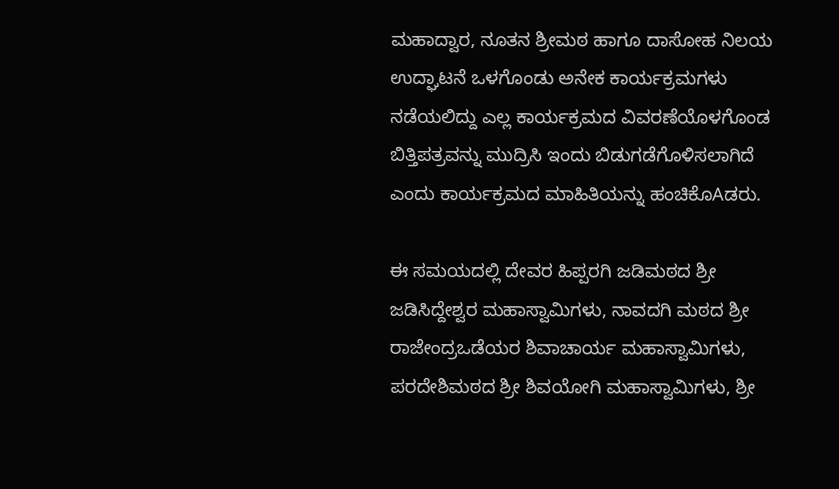ಮಹಾದ್ವಾರ, ನೂತನ ಶ್ರೀಮಠ ಹಾಗೂ ದಾಸೋಹ ನಿಲಯ ಉದ್ಘಾಟನೆ ಒಳಗೊಂಡು ಅನೇಕ ಕಾರ್ಯಕ್ರಮಗಳು ನಡೆಯಲಿದ್ದು ಎಲ್ಲ ಕಾರ್ಯಕ್ರಮದ ವಿವರಣೆಯೊಳಗೊಂಡ ಬಿತ್ತಿಪತ್ರವನ್ನು ಮುದ್ರಿಸಿ ಇಂದು ಬಿಡುಗಡೆಗೊಳಿಸಲಾಗಿದೆ ಎಂದು ಕಾರ್ಯಕ್ರಮದ ಮಾಹಿತಿಯನ್ನು ಹಂಚಿಕೊAಡರು.

ಈ ಸಮಯದಲ್ಲಿ ದೇವರ ಹಿಪ್ಪರಗಿ ಜಡಿಮಠದ ಶ್ರೀ ಜಡಿಸಿದ್ದೇಶ್ವರ ಮಹಾಸ್ವಾಮಿಗಳು, ನಾವದಗಿ ಮಠದ ಶ್ರೀ ರಾಜೇಂದ್ರಒಡೆಯರ ಶಿವಾಚಾರ್ಯ ಮಹಾಸ್ವಾಮಿಗಳು, ಪರದೇಶಿಮಠದ ಶ್ರೀ ಶಿವಯೋಗಿ ಮಹಾಸ್ವಾಮಿಗಳು, ಶ್ರೀ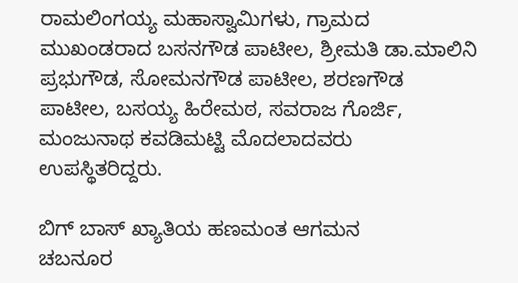ರಾಮಲಿಂಗಯ್ಯ ಮಹಾಸ್ವಾಮಿಗಳು, ಗ್ರಾಮದ ಮುಖಂಡರಾದ ಬಸನಗೌಡ ಪಾಟೀಲ, ಶ್ರೀಮತಿ ಡಾ.ಮಾಲಿನಿ ಪ್ರಭುಗೌಡ, ಸೋಮನಗೌಡ ಪಾಟೀಲ, ಶರಣಗೌಡ ಪಾಟೀಲ, ಬಸಯ್ಯ ಹಿರೇಮಠ, ಸವರಾಜ ಗೊರ್ಜಿ, ಮಂಜುನಾಥ ಕವಡಿಮಟ್ಟಿ ಮೊದಲಾದವರು ಉಪಸ್ಥಿತರಿದ್ದರು.

ಬಿಗ್ ಬಾಸ್ ಖ್ಯಾತಿಯ ಹಣಮಂತ ಆಗಮನ
ಚಬನೂರ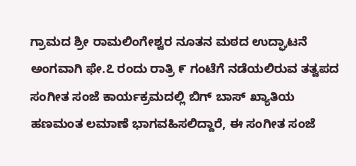ಗ್ರಾಮದ ಶ್ರೀ ರಾಮಲಿಂಗೇಶ್ವರ ನೂತನ ಮಠದ ಉದ್ಘಾಟನೆ ಅಂಗವಾಗಿ ಫೇ.೭ ರಂದು ರಾತ್ರಿ ೯ ಗಂಟೆಗೆ ನಡೆಯಲಿರುವ ತತ್ವಪದ ಸಂಗೀತ ಸಂಜೆ ಕಾರ್ಯಕ್ರಮದಲ್ಲಿ ಬಿಗ್ ಬಾಸ್ ಖ್ಯಾತಿಯ ಹಣಮಂತ ಲಮಾಣೆ ಭಾಗವಹಿಸಲಿದ್ದಾರೆ, ಈ ಸಂಗೀತ ಸಂಜೆ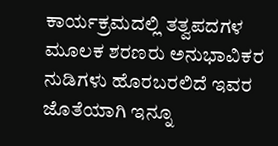ಕಾರ್ಯಕ್ರಮದಲ್ಲಿ ತತ್ವಪದಗಳ ಮೂಲಕ ಶರಣರು ಅನುಭಾವಿಕರ ನುಡಿಗಳು ಹೊರಬರಲಿದೆ ಇವರ ಜೊತೆಯಾಗಿ ಇನ್ನೂ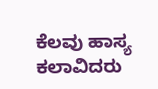ಕೆಲವು ಹಾಸ್ಯ ಕಲಾವಿದರು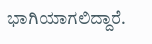ಭಾಗಿಯಾಗಲಿದ್ದಾರೆ.